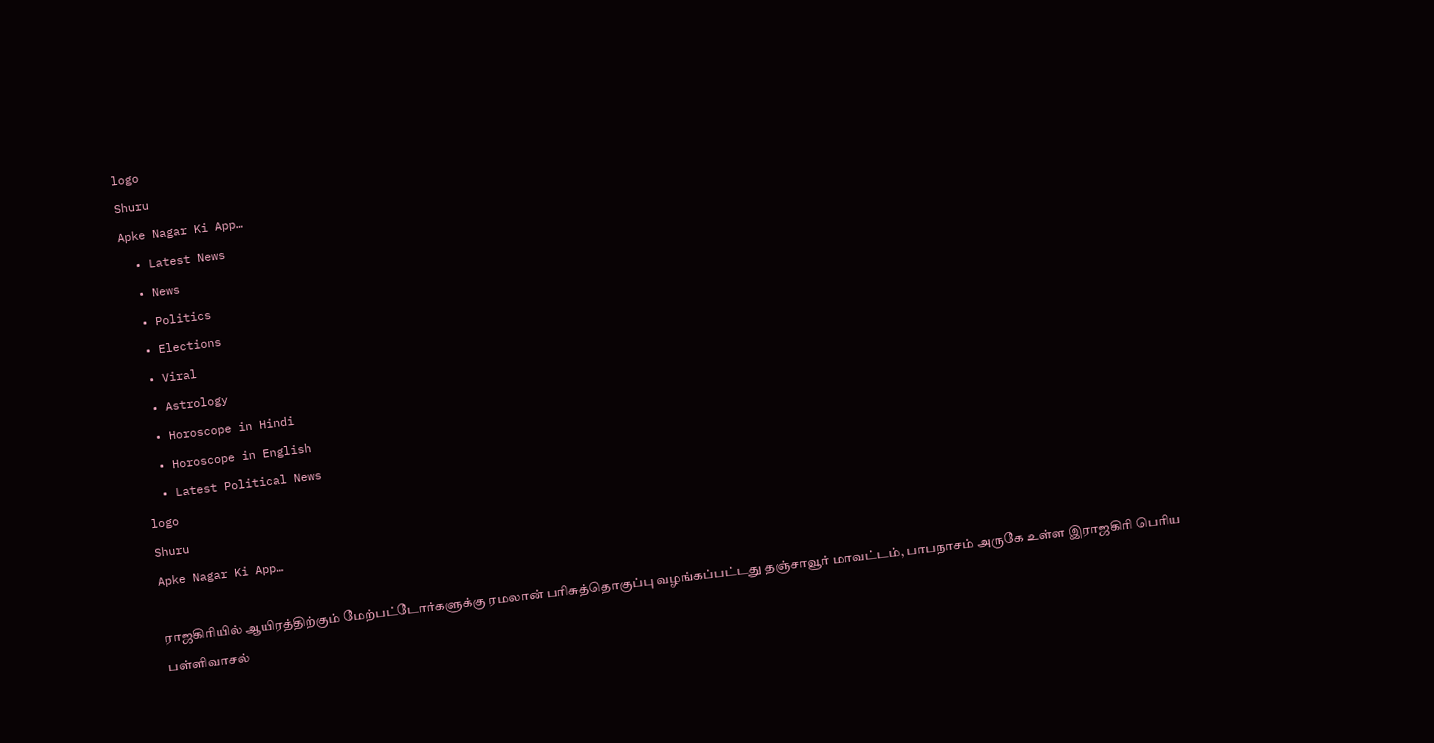logo
Shuru
Apke Nagar Ki App…
  • Latest News
  • News
  • Politics
  • Elections
  • Viral
  • Astrology
  • Horoscope in Hindi
  • Horoscope in English
  • Latest Political News
logo
Shuru
Apke Nagar Ki App…

ராஜகிரியில் ஆயிரத்திற்கும் மேற்பட்டோர்களுக்கு ரமலான் பரிசுத்தொகுப்பு வழங்கப்பட்டது தஞ்சாவூர் மாவட்டம், பாபநாசம் அருகே உள்ள இராஜகிரி பெரிய பள்ளிவாசல்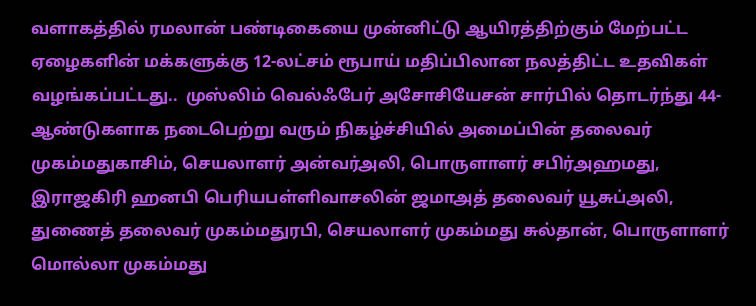வளாகத்தில் ரமலான் பண்டிகையை முன்னிட்டு ஆயிரத்திற்கும் மேற்பட்ட ஏழைகளின் மக்களுக்கு 12-லட்சம் ரூபாய் மதிப்பிலான நலத்திட்ட உதவிகள் வழங்கப்பட்டது..  முஸ்லிம் வெல்ஃபேர் அசோசியேசன் சார்பில் தொடர்ந்து 44-ஆண்டுகளாக நடைபெற்று வரும் நிகழ்ச்சியில் அமைப்பின் தலைவர் முகம்மதுகாசிம், செயலாளர் அன்வர்அலி, பொருளாளர் சபிர்அஹமது, இராஜகிரி ஹனபி பெரியபள்ளிவாசலின் ஜமாஅத் தலைவர் யூசுப்அலி, துணைத் தலைவர் முகம்மதுரபி, செயலாளர் முகம்மது சுல்தான், பொருளாளர் மொல்லா முகம்மது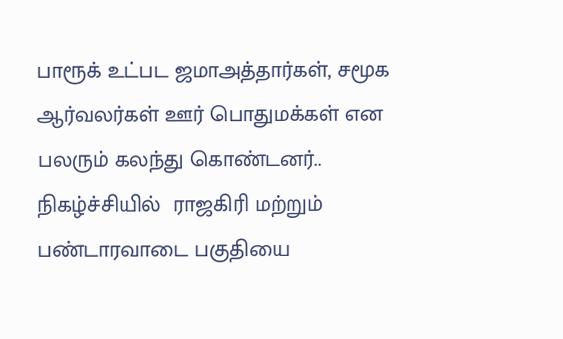பாரூக் உட்பட ஜமாஅத்தார்கள், சமூக ஆர்வலர்கள் ஊர் பொதுமக்கள் என பலரும் கலந்து கொண்டனர்.. நிகழ்ச்சியில்  ராஜகிரி மற்றும்  பண்டாரவாடை பகுதியை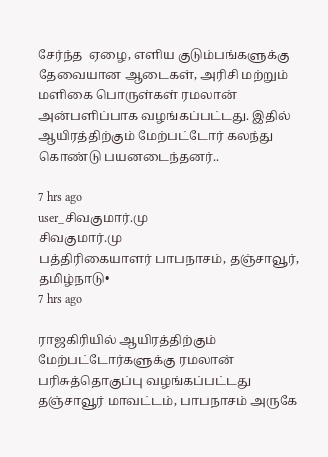சேர்ந்த  ஏழை, எளிய குடும்பங்களுக்கு தேவையான ஆடைகள், அரிசி மற்றும் மளிகை பொருள்கள் ரமலான் அன்பளிப்பாக வழங்கப்பட்டது. இதில் ஆயிரத்திற்கும் மேற்பட்டோர் கலந்து கொண்டு பயனடைந்தனர்..

7 hrs ago
user_சிவகுமார்.மு
சிவகுமார்.மு
பத்திரிகையாளர் பாபநாசம், தஞ்சாவூர், தமிழ்நாடு•
7 hrs ago

ராஜகிரியில் ஆயிரத்திற்கும் மேற்பட்டோர்களுக்கு ரமலான் பரிசுத்தொகுப்பு வழங்கப்பட்டது தஞ்சாவூர் மாவட்டம், பாபநாசம் அருகே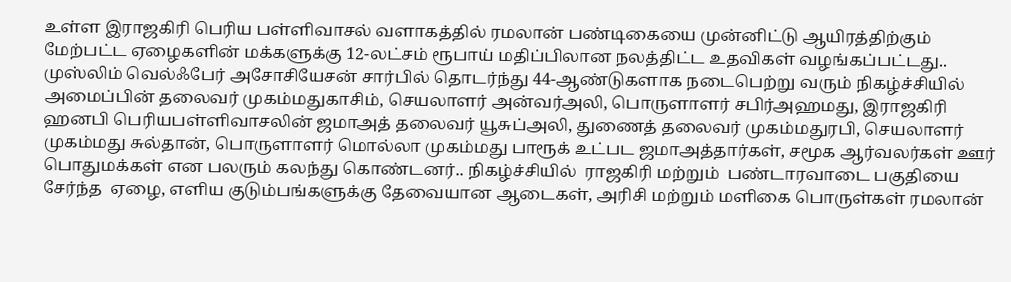உள்ள இராஜகிரி பெரிய பள்ளிவாசல் வளாகத்தில் ரமலான் பண்டிகையை முன்னிட்டு ஆயிரத்திற்கும் மேற்பட்ட ஏழைகளின் மக்களுக்கு 12-லட்சம் ரூபாய் மதிப்பிலான நலத்திட்ட உதவிகள் வழங்கப்பட்டது..  முஸ்லிம் வெல்ஃபேர் அசோசியேசன் சார்பில் தொடர்ந்து 44-ஆண்டுகளாக நடைபெற்று வரும் நிகழ்ச்சியில் அமைப்பின் தலைவர் முகம்மதுகாசிம், செயலாளர் அன்வர்அலி, பொருளாளர் சபிர்அஹமது, இராஜகிரி ஹனபி பெரியபள்ளிவாசலின் ஜமாஅத் தலைவர் யூசுப்அலி, துணைத் தலைவர் முகம்மதுரபி, செயலாளர் முகம்மது சுல்தான், பொருளாளர் மொல்லா முகம்மது பாரூக் உட்பட ஜமாஅத்தார்கள், சமூக ஆர்வலர்கள் ஊர் பொதுமக்கள் என பலரும் கலந்து கொண்டனர்.. நிகழ்ச்சியில்  ராஜகிரி மற்றும்  பண்டாரவாடை பகுதியை சேர்ந்த  ஏழை, எளிய குடும்பங்களுக்கு தேவையான ஆடைகள், அரிசி மற்றும் மளிகை பொருள்கள் ரமலான்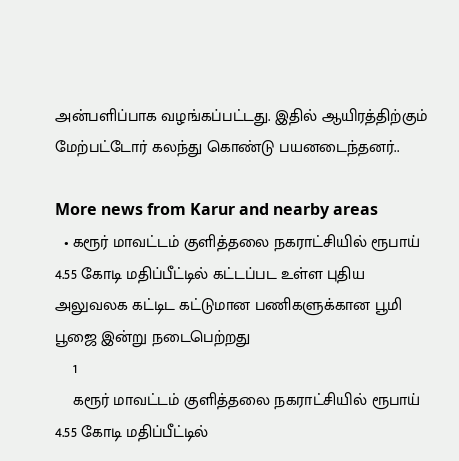அன்பளிப்பாக வழங்கப்பட்டது. இதில் ஆயிரத்திற்கும் மேற்பட்டோர் கலந்து கொண்டு பயனடைந்தனர்..

More news from Karur and nearby areas
  • கரூர் மாவட்டம் குளித்தலை நகராட்சியில் ரூபாய் 4.55 கோடி மதிப்பீட்டில் கட்டப்பட உள்ள புதிய அலுவலக கட்டிட கட்டுமான பணிகளுக்கான பூமி பூஜை இன்று நடைபெற்றது
    1
    கரூர் மாவட்டம் குளித்தலை நகராட்சியில் ரூபாய் 4.55 கோடி மதிப்பீட்டில்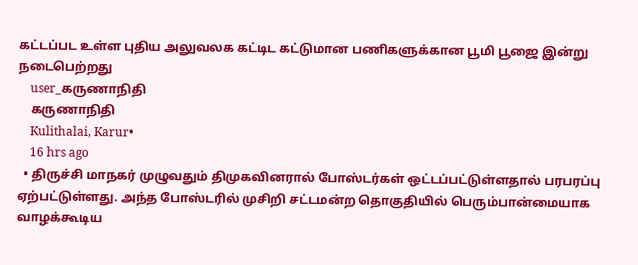கட்டப்பட உள்ள புதிய அலுவலக கட்டிட கட்டுமான பணிகளுக்கான பூமி பூஜை இன்று நடைபெற்றது
    user_கருணாநிதி
    கருணாநிதி
    Kulithalai, Karur•
    16 hrs ago
  • திருச்சி மாநகர் முழுவதும் திமுகவினரால் போஸ்டர்கள் ஒட்டப்பட்டுள்ளதால் பரபரப்பு ஏற்பட்டுள்ளது. அந்த போஸ்டரில் முசிறி சட்டமன்ற தொகுதியில் பெரும்பான்மையாக வாழக்கூடிய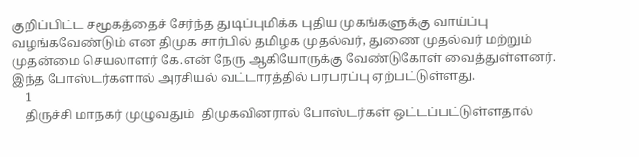குறிப்பிட்ட சமூகத்தைச் சேர்ந்த துடிப்புமிக்க புதிய முகங்களுக்கு வாய்ப்பு வழங்கவேண்டும் என திமுக சார்பில் தமிழக முதல்வர், துணை முதல்வர் மற்றும் முதன்மை செயலாளர் கே.என் நேரு ஆகியோருக்கு வேண்டுகோள் வைத்துள்ளனர். இந்த போஸ்டர்களால் அரசியல் வட்டாரத்தில் பரபரப்பு ஏற்பட்டுள்ளது.
    1
    திருச்சி மாநகர் முழுவதும்  திமுகவினரால் போஸ்டர்கள் ஒட்டப்பட்டுள்ளதால்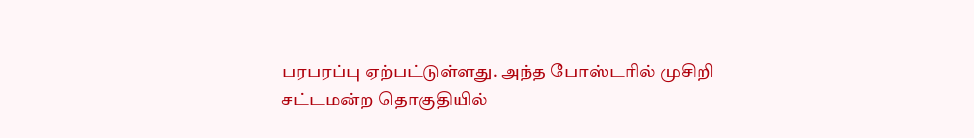பரபரப்பு ஏற்பட்டுள்ளது. அந்த போஸ்டரில் முசிறி சட்டமன்ற தொகுதியில்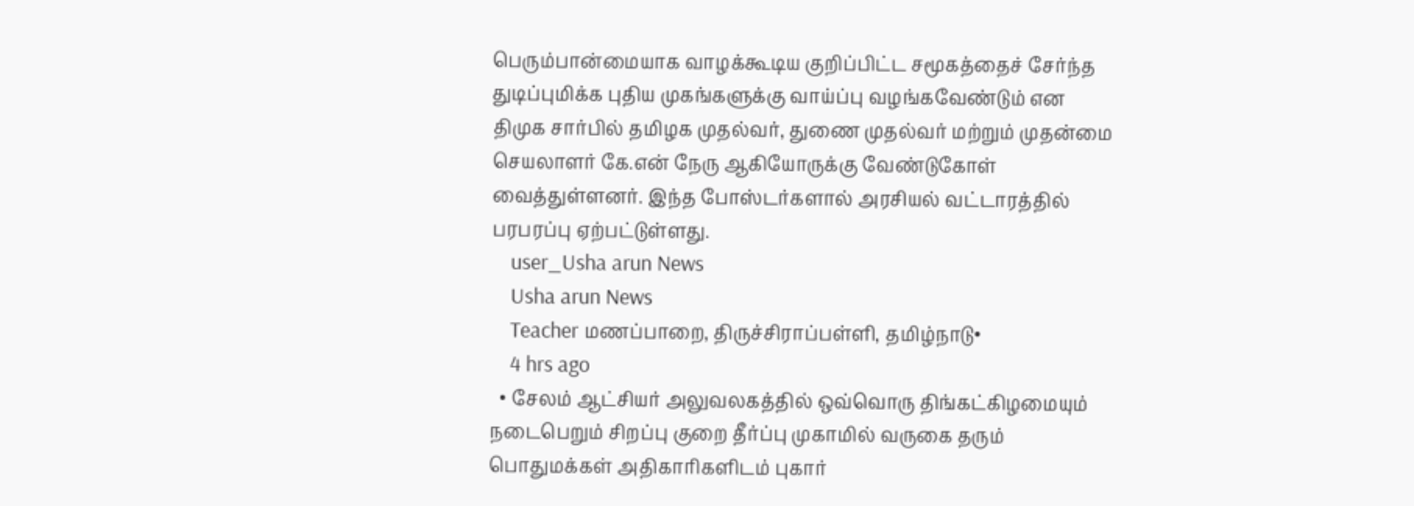பெரும்பான்மையாக வாழக்கூடிய குறிப்பிட்ட சமூகத்தைச் சேர்ந்த துடிப்புமிக்க புதிய முகங்களுக்கு வாய்ப்பு வழங்கவேண்டும் என திமுக சார்பில் தமிழக முதல்வர், துணை முதல்வர் மற்றும் முதன்மை செயலாளர் கே.என் நேரு ஆகியோருக்கு வேண்டுகோள் வைத்துள்ளனர். இந்த போஸ்டர்களால் அரசியல் வட்டாரத்தில் பரபரப்பு ஏற்பட்டுள்ளது.
    user_Usha arun News
    Usha arun News
    Teacher மணப்பாறை, திருச்சிராப்பள்ளி, தமிழ்நாடு•
    4 hrs ago
  • சேலம் ஆட்சியர் அலுவலகத்தில் ஒவ்வொரு திங்கட்கிழமையும் நடைபெறும் சிறப்பு குறை தீர்ப்பு முகாமில் வருகை தரும் பொதுமக்கள் அதிகாரிகளிடம் புகார்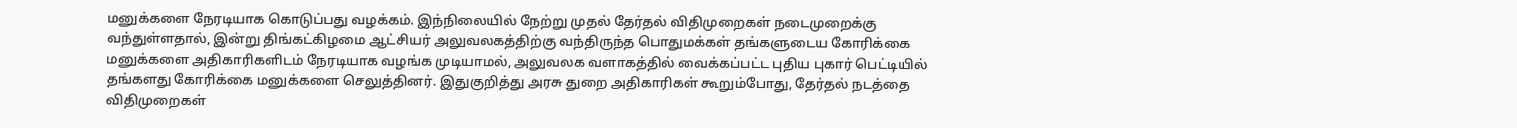மனுக்களை நேரடியாக கொடுப்பது வழக்கம். இந்நிலையில் நேற்று முதல் தேர்தல் விதிமுறைகள் நடைமுறைக்கு வந்துள்ளதால், இன்று திங்கட்கிழமை ஆட்சியர் அலுவலகத்திற்கு வந்திருந்த பொதுமக்கள் தங்களுடைய கோரிக்கை மனுக்களை அதிகாரிகளிடம் நேரடியாக வழங்க முடியாமல், அலுவலக வளாகத்தில் வைக்கப்பட்ட புதிய புகார் பெட்டியில் தங்களது கோரிக்கை மனுக்களை செலுத்தினர். இதுகுறித்து அரசு துறை அதிகாரிகள் கூறும்போது, தேர்தல் நடத்தை விதிமுறைகள்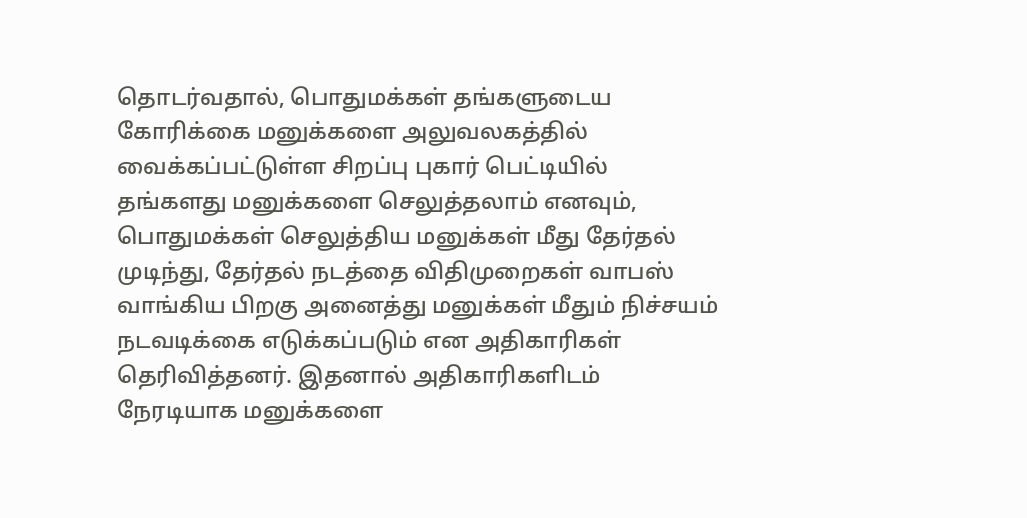தொடர்வதால், பொதுமக்கள் தங்களுடைய கோரிக்கை மனுக்களை அலுவலகத்தில் வைக்கப்பட்டுள்ள சிறப்பு புகார் பெட்டியில் தங்களது மனுக்களை செலுத்தலாம் எனவும், பொதுமக்கள் செலுத்திய மனுக்கள் மீது தேர்தல் முடிந்து, தேர்தல் நடத்தை விதிமுறைகள் வாபஸ் வாங்கிய பிறகு அனைத்து மனுக்கள் மீதும் நிச்சயம் நடவடிக்கை எடுக்கப்படும் என அதிகாரிகள் தெரிவித்தனர். இதனால் அதிகாரிகளிடம் நேரடியாக மனுக்களை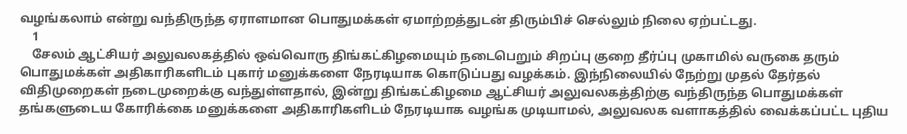வழங்கலாம் என்று வந்திருந்த ஏராளமான பொதுமக்கள் ஏமாற்றத்துடன் திரும்பிச் செல்லும் நிலை ஏற்பட்டது.
    1
    சேலம் ஆட்சியர் அலுவலகத்தில் ஒவ்வொரு திங்கட்கிழமையும் நடைபெறும் சிறப்பு குறை தீர்ப்பு முகாமில் வருகை தரும் பொதுமக்கள் அதிகாரிகளிடம் புகார் மனுக்களை நேரடியாக கொடுப்பது வழக்கம். இந்நிலையில் நேற்று முதல் தேர்தல் விதிமுறைகள் நடைமுறைக்கு வந்துள்ளதால், இன்று திங்கட்கிழமை ஆட்சியர் அலுவலகத்திற்கு வந்திருந்த பொதுமக்கள் தங்களுடைய கோரிக்கை மனுக்களை அதிகாரிகளிடம் நேரடியாக வழங்க முடியாமல், அலுவலக வளாகத்தில் வைக்கப்பட்ட புதிய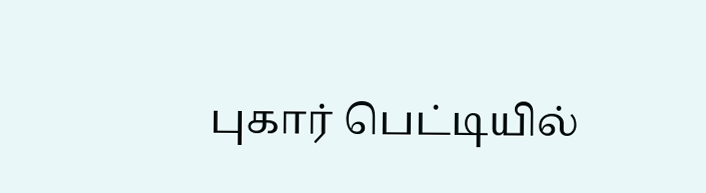புகார் பெட்டியில்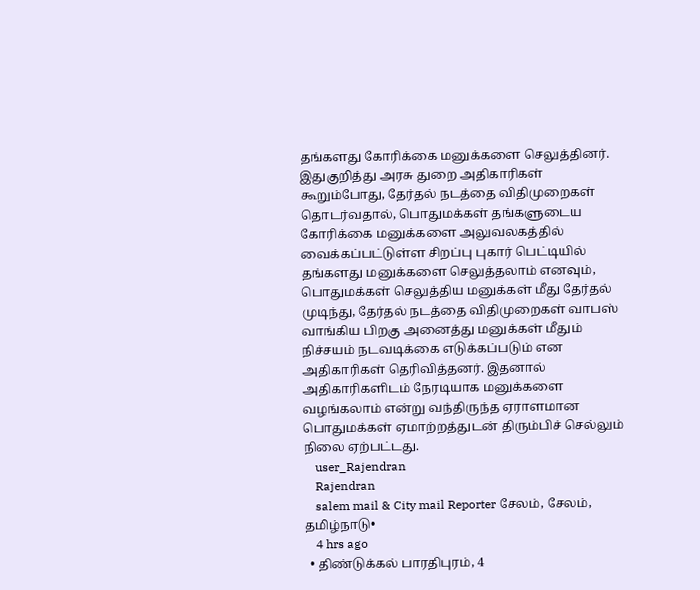தங்களது கோரிக்கை மனுக்களை செலுத்தினர். இதுகுறித்து அரசு துறை அதிகாரிகள் கூறும்போது, தேர்தல் நடத்தை விதிமுறைகள் தொடர்வதால், பொதுமக்கள் தங்களுடைய கோரிக்கை மனுக்களை அலுவலகத்தில் வைக்கப்பட்டுள்ள சிறப்பு புகார் பெட்டியில் தங்களது மனுக்களை செலுத்தலாம் எனவும், பொதுமக்கள் செலுத்திய மனுக்கள் மீது தேர்தல் முடிந்து, தேர்தல் நடத்தை விதிமுறைகள் வாபஸ் வாங்கிய பிறகு அனைத்து மனுக்கள் மீதும் நிச்சயம் நடவடிக்கை எடுக்கப்படும் என அதிகாரிகள் தெரிவித்தனர். இதனால் அதிகாரிகளிடம் நேரடியாக மனுக்களை வழங்கலாம் என்று வந்திருந்த ஏராளமான பொதுமக்கள் ஏமாற்றத்துடன் திரும்பிச் செல்லும் நிலை ஏற்பட்டது.
    user_Rajendran
    Rajendran
    salem mail & City mail Reporter சேலம், சேலம், தமிழ்நாடு•
    4 hrs ago
  • திண்டுக்கல் பாரதிபுரம், 4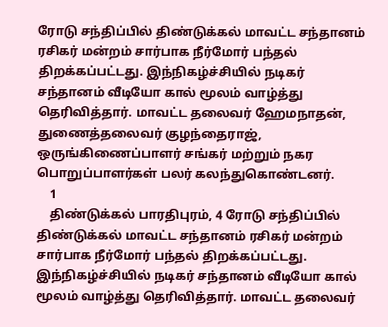ரோடு சந்திப்பில் திண்டுக்கல் மாவட்ட சந்தானம் ரசிகர் மன்றம் சார்பாக நீர்மோர் பந்தல் திறக்கப்பட்டது. இந்நிகழ்ச்சியில் நடிகர் சந்தானம் வீடியோ கால் மூலம் வாழ்த்து தெரிவித்தார். மாவட்ட தலைவர் ஹேமநாதன், துணைத்தலைவர் குழந்தைராஜ், ஒருங்கிணைப்பாளர் சங்கர் மற்றும் நகர பொறுப்பாளர்கள் பலர் கலந்துகொண்டனர்.
    1
    திண்டுக்கல் பாரதிபுரம், 4 ரோடு சந்திப்பில் திண்டுக்கல் மாவட்ட சந்தானம் ரசிகர் மன்றம் சார்பாக நீர்மோர் பந்தல் திறக்கப்பட்டது. இந்நிகழ்ச்சியில் நடிகர் சந்தானம் வீடியோ கால் மூலம் வாழ்த்து தெரிவித்தார். மாவட்ட தலைவர்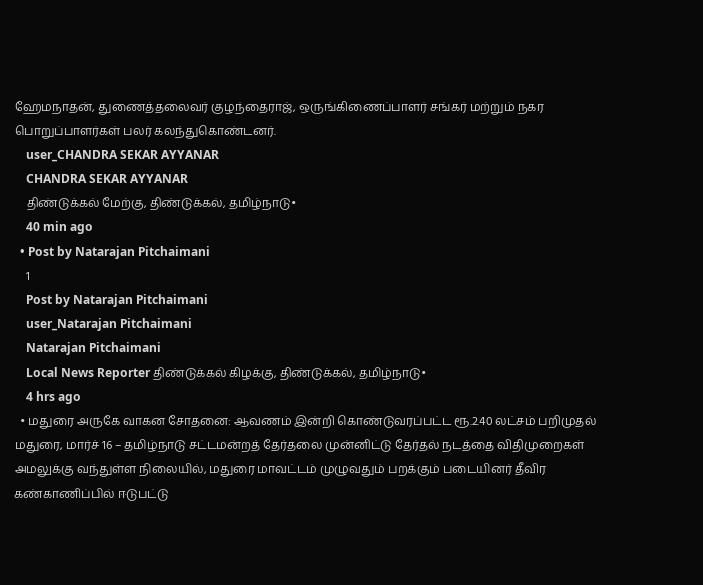ஹேமநாதன், துணைத்தலைவர் குழந்தைராஜ், ஒருங்கிணைப்பாளர் சங்கர் மற்றும் நகர பொறுப்பாளர்கள் பலர் கலந்துகொண்டனர்.
    user_CHANDRA SEKAR AYYANAR
    CHANDRA SEKAR AYYANAR
    திண்டுக்கல் மேற்கு, திண்டுக்கல், தமிழ்நாடு•
    40 min ago
  • Post by Natarajan Pitchaimani
    1
    Post by Natarajan Pitchaimani
    user_Natarajan Pitchaimani
    Natarajan Pitchaimani
    Local News Reporter திண்டுக்கல் கிழக்கு, திண்டுக்கல், தமிழ்நாடு•
    4 hrs ago
  • மதுரை அருகே வாகன சோதனை: ஆவணம் இன்றி கொண்டுவரப்பட்ட ரூ.2.40 லட்சம் பறிமுதல் மதுரை, மார்ச் 16 – தமிழ்நாடு சட்டமன்றத் தேர்தலை முன்னிட்டு தேர்தல் நடத்தை விதிமுறைகள் அமலுக்கு வந்துள்ள நிலையில், மதுரை மாவட்டம் முழுவதும் பறக்கும் படையினர் தீவிர கண்காணிப்பில் ஈடுபட்டு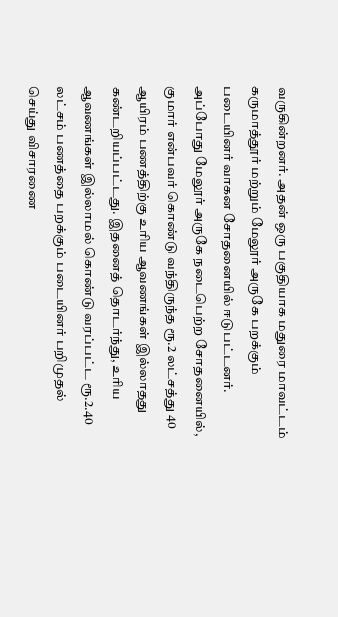வருகின்றனர். அதன் ஒரு பகுதியாக மதுரை மாவட்டம் கருமாத்தூர் மற்றும் மேலூர் அருகே பறக்கும் படையினர் வாகன சோதனையில் ஈடுபட்டனர். அப்போது மேலூர் அருகே நடைபெற்ற சோதனையில், குமார் என்பவர் கொண்டு வந்திருந்த ரூ.2 லட்சத்து 40 ஆயிரம் பணத்திற்கு உரிய ஆவணங்கள் இல்லாதது கண்டறியப்பட்டது. இதனைத் தொடர்ந்து, உரிய ஆவணங்கள் இல்லாமல் கொண்டு வரப்பட்ட ரூ.2.40 லட்சம் பணத்தை பறக்கும் படையினர் பறிமுதல் செய்து விசாரணை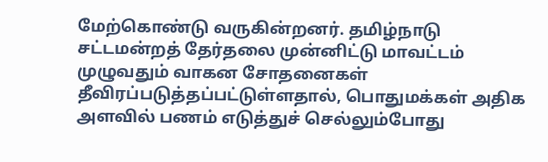மேற்கொண்டு வருகின்றனர். தமிழ்நாடு சட்டமன்றத் தேர்தலை முன்னிட்டு மாவட்டம் முழுவதும் வாகன சோதனைகள் தீவிரப்படுத்தப்பட்டுள்ளதால், பொதுமக்கள் அதிக அளவில் பணம் எடுத்துச் செல்லும்போது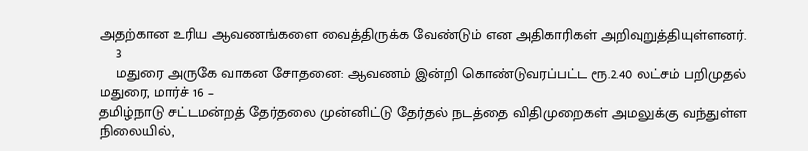அதற்கான உரிய ஆவணங்களை வைத்திருக்க வேண்டும் என அதிகாரிகள் அறிவுறுத்தியுள்ளனர்.
    3
    மதுரை அருகே வாகன சோதனை: ஆவணம் இன்றி கொண்டுவரப்பட்ட ரூ.2.40 லட்சம் பறிமுதல்
மதுரை, மார்ச் 16 –
தமிழ்நாடு சட்டமன்றத் தேர்தலை முன்னிட்டு தேர்தல் நடத்தை விதிமுறைகள் அமலுக்கு வந்துள்ள நிலையில்,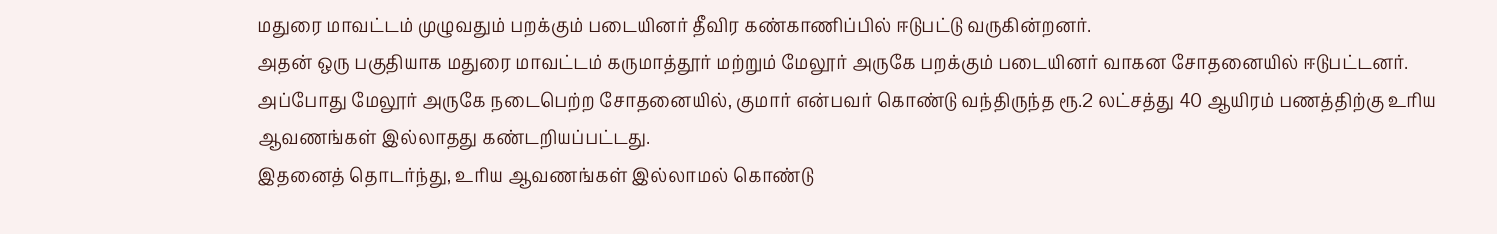மதுரை மாவட்டம் முழுவதும் பறக்கும் படையினர் தீவிர கண்காணிப்பில் ஈடுபட்டு வருகின்றனர்.
அதன் ஒரு பகுதியாக மதுரை மாவட்டம் கருமாத்தூர் மற்றும் மேலூர் அருகே பறக்கும் படையினர் வாகன சோதனையில் ஈடுபட்டனர். அப்போது மேலூர் அருகே நடைபெற்ற சோதனையில், குமார் என்பவர் கொண்டு வந்திருந்த ரூ.2 லட்சத்து 40 ஆயிரம் பணத்திற்கு உரிய ஆவணங்கள் இல்லாதது கண்டறியப்பட்டது.
இதனைத் தொடர்ந்து, உரிய ஆவணங்கள் இல்லாமல் கொண்டு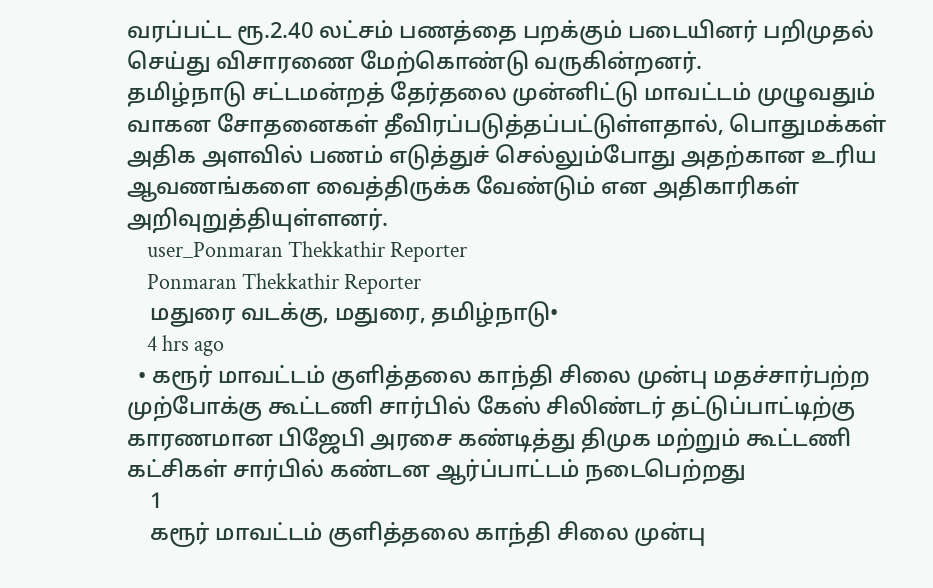வரப்பட்ட ரூ.2.40 லட்சம் பணத்தை பறக்கும் படையினர் பறிமுதல் செய்து விசாரணை மேற்கொண்டு வருகின்றனர்.
தமிழ்நாடு சட்டமன்றத் தேர்தலை முன்னிட்டு மாவட்டம் முழுவதும் வாகன சோதனைகள் தீவிரப்படுத்தப்பட்டுள்ளதால், பொதுமக்கள் அதிக அளவில் பணம் எடுத்துச் செல்லும்போது அதற்கான உரிய ஆவணங்களை வைத்திருக்க வேண்டும் என அதிகாரிகள் அறிவுறுத்தியுள்ளனர்.
    user_Ponmaran Thekkathir Reporter
    Ponmaran Thekkathir Reporter
    மதுரை வடக்கு, மதுரை, தமிழ்நாடு•
    4 hrs ago
  • கரூர் மாவட்டம் குளித்தலை காந்தி சிலை முன்பு மதச்சார்பற்ற முற்போக்கு கூட்டணி சார்பில் கேஸ் சிலிண்டர் தட்டுப்பாட்டிற்கு காரணமான பிஜேபி அரசை கண்டித்து திமுக மற்றும் கூட்டணி கட்சிகள் சார்பில் கண்டன ஆர்ப்பாட்டம் நடைபெற்றது
    1
    கரூர் மாவட்டம் குளித்தலை காந்தி சிலை முன்பு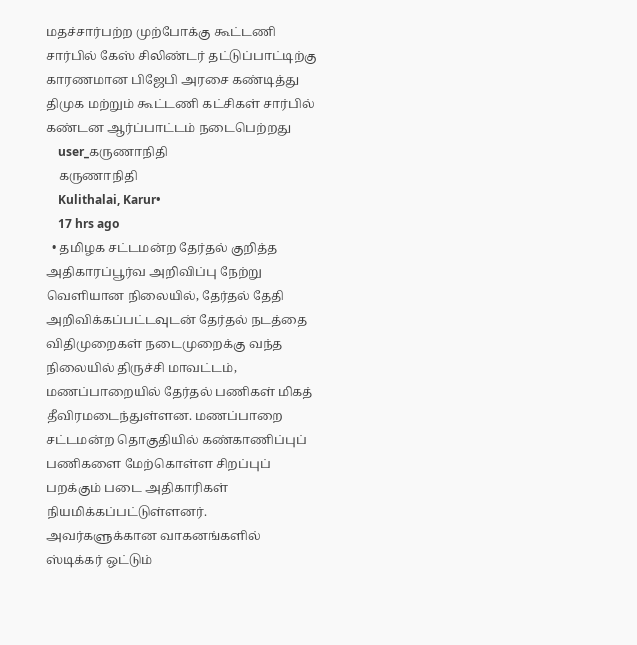மதச்சார்பற்ற முற்போக்கு கூட்டணி சார்பில் கேஸ் சிலிண்டர் தட்டுப்பாட்டிற்கு காரணமான பிஜேபி அரசை கண்டித்து திமுக மற்றும் கூட்டணி கட்சிகள் சார்பில் கண்டன ஆர்ப்பாட்டம் நடைபெற்றது
    user_கருணாநிதி
    கருணாநிதி
    Kulithalai, Karur•
    17 hrs ago
  • தமிழக சட்டமன்ற தேர்தல் குறித்த அதிகாரப்பூர்வ அறிவிப்பு நேற்று வெளியான நிலையில், தேர்தல் தேதி அறிவிக்கப்பட்டவுடன் தேர்தல் நடத்தை விதிமுறைகள் நடைமுறைக்கு வந்த நிலையில் திருச்சி மாவட்டம், மணப்பாறையில் தேர்தல் பணிகள் மிகத் தீவிரமடைந்துள்ளன. மணப்பாறை சட்டமன்ற தொகுதியில் கண்காணிப்புப் பணிகளை மேற்கொள்ள சிறப்புப் பறக்கும் படை அதிகாரிகள் நியமிக்கப்பட்டுள்ளனர். அவர்களுக்கான வாகனங்களில் ஸ்டிக்கர் ஒட்டும்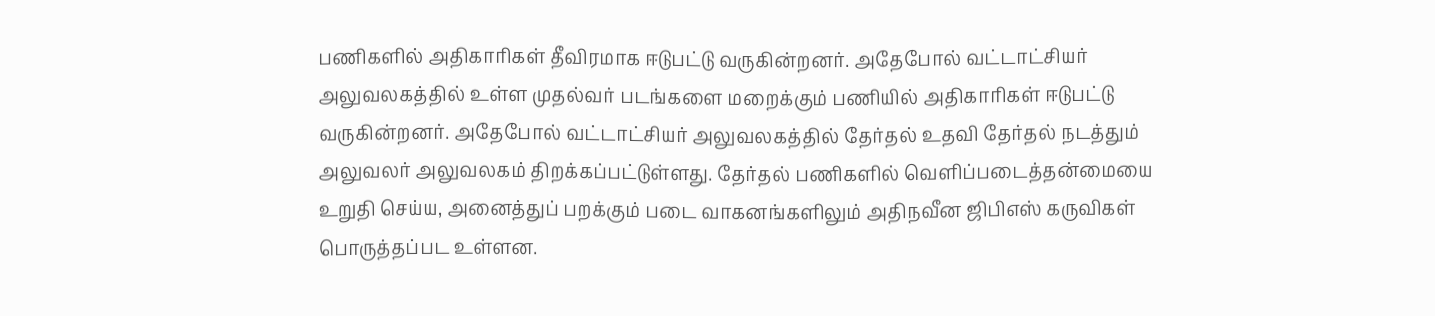பணிகளில் அதிகாரிகள் தீவிரமாக ஈடுபட்டு வருகின்றனர். அதேபோல் வட்டாட்சியர் அலுவலகத்தில் உள்ள முதல்வர் படங்களை மறைக்கும் பணியில் அதிகாரிகள் ஈடுபட்டு வருகின்றனர். அதேபோல் வட்டாட்சியர் அலுவலகத்தில் தேர்தல் உதவி தேர்தல் நடத்தும் அலுவலர் அலுவலகம் திறக்கப்பட்டுள்ளது. தேர்தல் பணிகளில் வெளிப்படைத்தன்மையை உறுதி செய்ய, அனைத்துப் பறக்கும் படை வாகனங்களிலும் அதிநவீன ஜிபிஎஸ் கருவிகள் பொருத்தப்பட உள்ளன.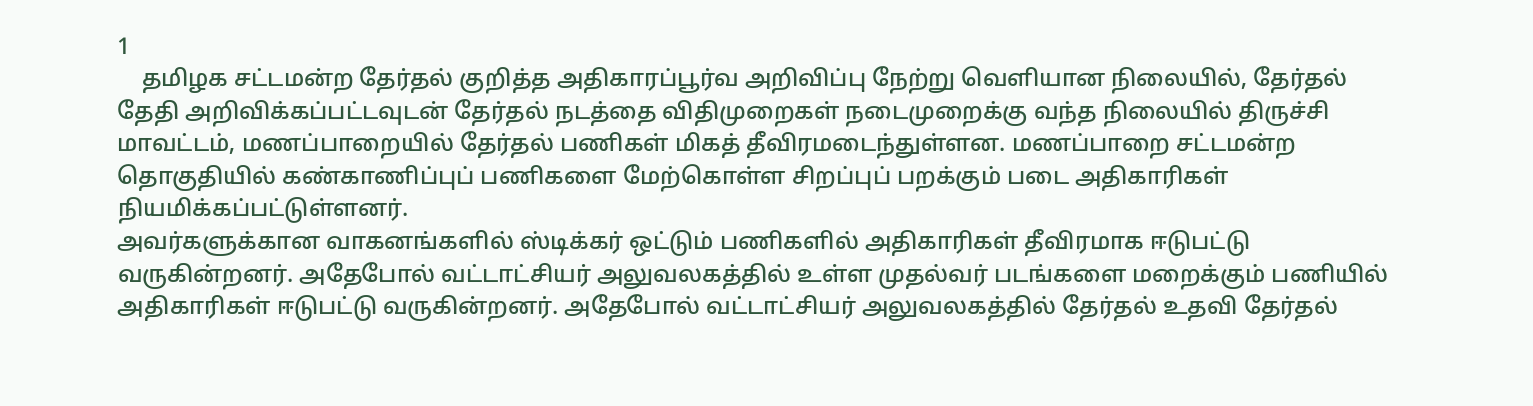1
    தமிழக சட்டமன்ற தேர்தல் குறித்த அதிகாரப்பூர்வ அறிவிப்பு நேற்று வெளியான நிலையில், தேர்தல் தேதி அறிவிக்கப்பட்டவுடன் தேர்தல் நடத்தை விதிமுறைகள் நடைமுறைக்கு வந்த நிலையில் திருச்சி மாவட்டம், மணப்பாறையில் தேர்தல் பணிகள் மிகத் தீவிரமடைந்துள்ளன. மணப்பாறை சட்டமன்ற தொகுதியில் கண்காணிப்புப் பணிகளை மேற்கொள்ள சிறப்புப் பறக்கும் படை அதிகாரிகள் நியமிக்கப்பட்டுள்ளனர்.
அவர்களுக்கான வாகனங்களில் ஸ்டிக்கர் ஒட்டும் பணிகளில் அதிகாரிகள் தீவிரமாக ஈடுபட்டு வருகின்றனர். அதேபோல் வட்டாட்சியர் அலுவலகத்தில் உள்ள முதல்வர் படங்களை மறைக்கும் பணியில் அதிகாரிகள் ஈடுபட்டு வருகின்றனர். அதேபோல் வட்டாட்சியர் அலுவலகத்தில் தேர்தல் உதவி தேர்தல்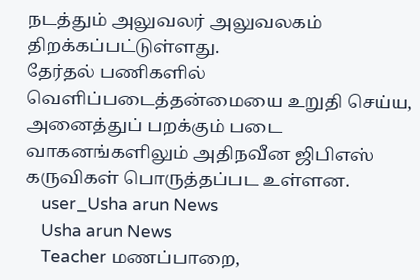நடத்தும் அலுவலர் அலுவலகம் திறக்கப்பட்டுள்ளது.
தேர்தல் பணிகளில் வெளிப்படைத்தன்மையை உறுதி செய்ய, அனைத்துப் பறக்கும் படை வாகனங்களிலும் அதிநவீன ஜிபிஎஸ் கருவிகள் பொருத்தப்பட உள்ளன.
    user_Usha arun News
    Usha arun News
    Teacher மணப்பாறை,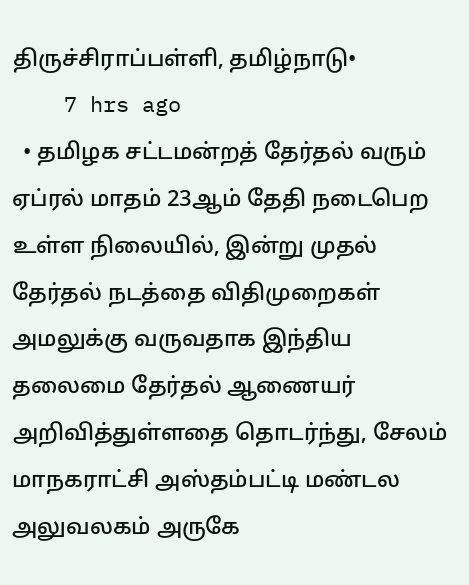திருச்சிராப்பள்ளி, தமிழ்நாடு•
    7 hrs ago
  • தமிழக சட்டமன்றத் தேர்தல் வரும் ஏப்ரல் மாதம் 23ஆம் தேதி நடைபெற உள்ள நிலையில், இன்று முதல் தேர்தல் நடத்தை விதிமுறைகள் அமலுக்கு வருவதாக இந்திய தலைமை தேர்தல் ஆணையர் அறிவித்துள்ளதை தொடர்ந்து, சேலம் மாநகராட்சி அஸ்தம்பட்டி மண்டல அலுவலகம் அருகே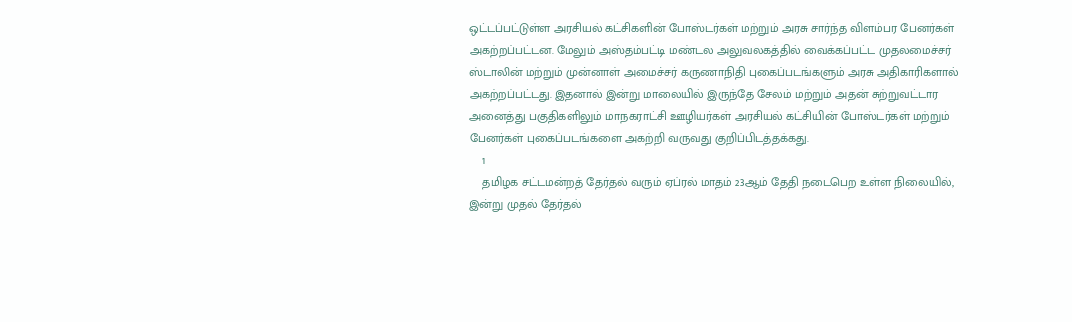ஒட்டப்பட்டுள்ள அரசியல் கட்சிகளின் போஸ்டர்கள் மற்றும் அரசு சார்ந்த விளம்பர பேனர்கள் அகற்றப்பட்டன. மேலும் அஸ்தம்பட்டி மண்டல அலுவலகத்தில் வைக்கப்பட்ட முதலமைச்சர் ஸ்டாலின் மற்றும் முன்னாள் அமைச்சர் கருணாநிதி புகைப்படங்களும் அரசு அதிகாரிகளால் அகற்றப்பட்டது. இதனால் இன்று மாலையில் இருந்தே சேலம் மற்றும் அதன் சுற்றுவட்டார அனைத்து பகுதிகளிலும் மாநகராட்சி ஊழியர்கள் அரசியல் கட்சியின் போஸ்டர்கள் மற்றும் பேனர்கள் புகைப்படங்களை அகற்றி வருவது குறிப்பிடத்தக்கது.
    1
    தமிழக சட்டமன்றத் தேர்தல் வரும் ஏப்ரல் மாதம் 23ஆம் தேதி நடைபெற உள்ள நிலையில், இன்று முதல் தேர்தல்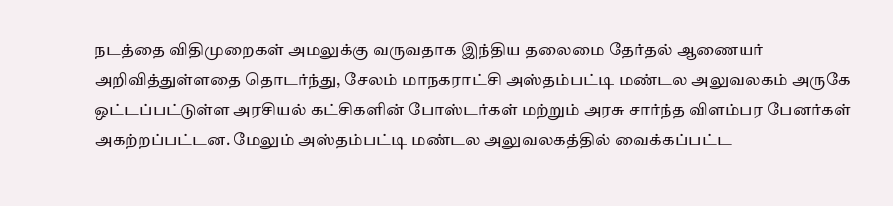நடத்தை விதிமுறைகள் அமலுக்கு வருவதாக இந்திய தலைமை தேர்தல் ஆணையர் அறிவித்துள்ளதை தொடர்ந்து, சேலம் மாநகராட்சி அஸ்தம்பட்டி மண்டல அலுவலகம் அருகே ஒட்டப்பட்டுள்ள அரசியல் கட்சிகளின் போஸ்டர்கள் மற்றும் அரசு சார்ந்த விளம்பர பேனர்கள் அகற்றப்பட்டன. மேலும் அஸ்தம்பட்டி மண்டல அலுவலகத்தில் வைக்கப்பட்ட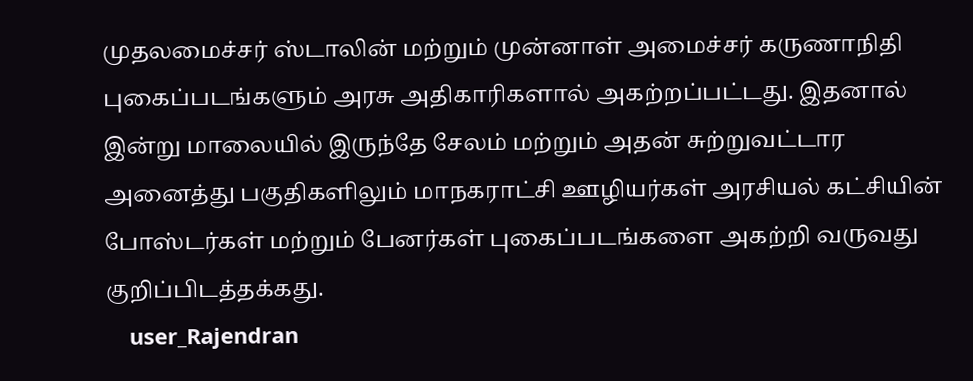முதலமைச்சர் ஸ்டாலின் மற்றும் முன்னாள் அமைச்சர் கருணாநிதி புகைப்படங்களும் அரசு அதிகாரிகளால் அகற்றப்பட்டது. இதனால் இன்று மாலையில் இருந்தே சேலம் மற்றும் அதன் சுற்றுவட்டார அனைத்து பகுதிகளிலும் மாநகராட்சி ஊழியர்கள் அரசியல் கட்சியின் போஸ்டர்கள் மற்றும் பேனர்கள் புகைப்படங்களை அகற்றி வருவது குறிப்பிடத்தக்கது.
    user_Rajendran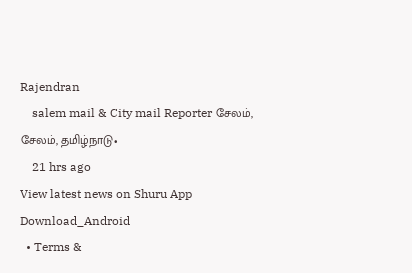Rajendran
    salem mail & City mail Reporter சேலம், சேலம், தமிழ்நாடு•
    21 hrs ago
View latest news on Shuru App
Download_Android
  • Terms &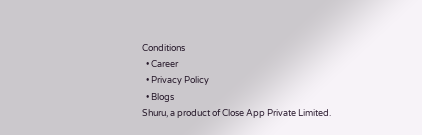Conditions
  • Career
  • Privacy Policy
  • Blogs
Shuru, a product of Close App Private Limited.